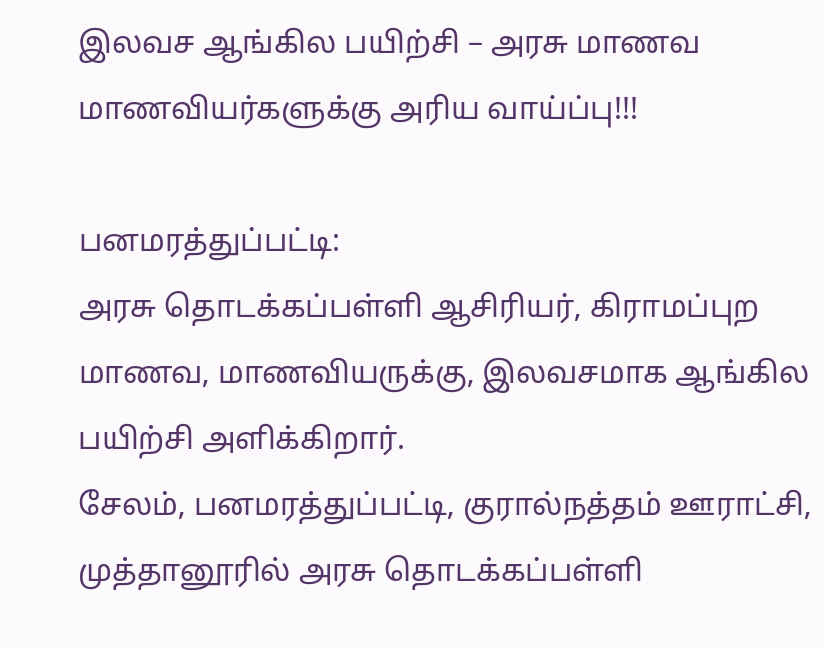இலவச ஆங்கில பயிற்சி – அரசு மாணவ மாணவியர்களுக்கு அரிய வாய்ப்பு!!!

பனமரத்துப்பட்டி:
அரசு தொடக்கப்பள்ளி ஆசிரியர், கிராமப்புற மாணவ, மாணவியருக்கு, இலவசமாக ஆங்கில பயிற்சி அளிக்கிறார்.
சேலம், பனமரத்துப்பட்டி, குரால்நத்தம் ஊராட்சி, முத்தானூரில் அரசு தொடக்கப்பள்ளி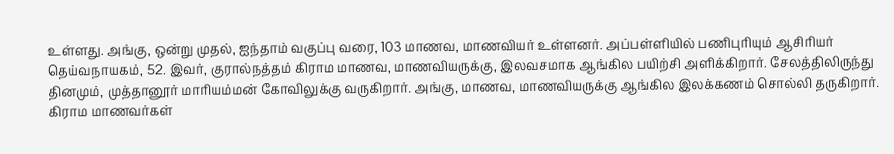உள்ளது. அங்கு, ஒன்று முதல், ஐந்தாம் வகுப்பு வரை, 103 மாணவ, மாணவியர் உள்ளனர். அப்பள்ளியில் பணிபுரியும் ஆசிரியர் தெய்வநாயகம், 52. இவர், குரால்நத்தம் கிராம மாணவ, மாணவியருக்கு, இலவசமாக ஆங்கில பயிற்சி அளிக்கிறார். சேலத்திலிருந்து தினமும், முத்தானூர் மாரியம்மன் கோவிலுக்கு வருகிறார். அங்கு, மாணவ, மாணவியருக்கு ஆங்கில இலக்கணம் சொல்லி தருகிறார். கிராம மாணவர்கள்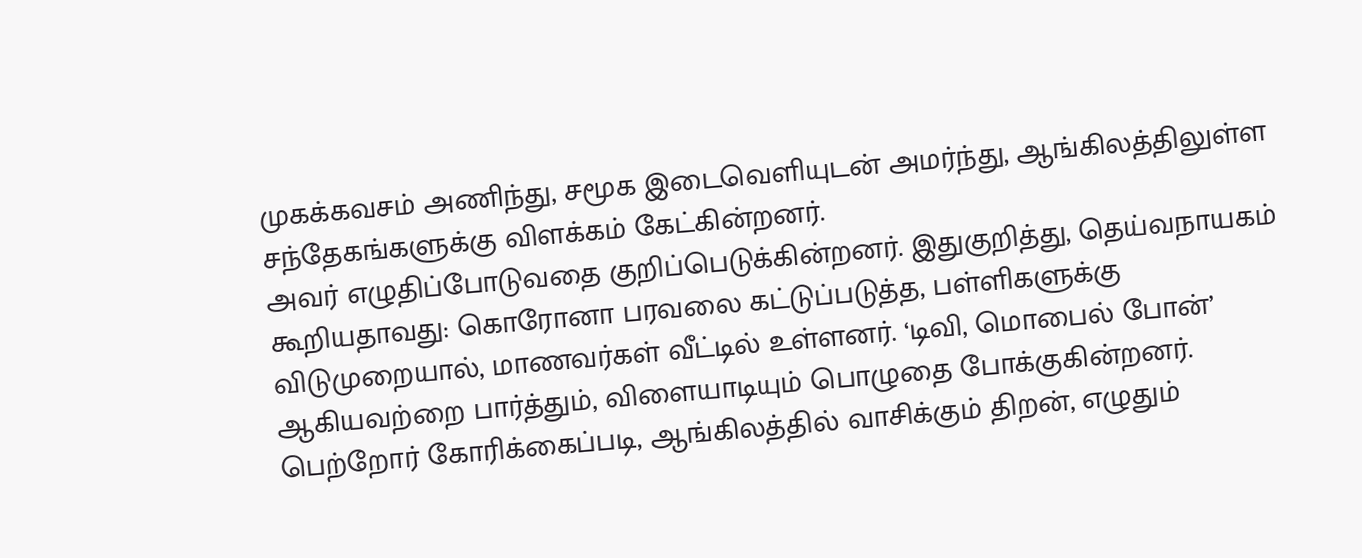முகக்கவசம் அணிந்து, சமூக இடைவெளியுடன் அமர்ந்து, ஆங்கிலத்திலுள்ள சந்தேகங்களுக்கு விளக்கம் கேட்கின்றனர்.
அவர் எழுதிப்போடுவதை குறிப்பெடுக்கின்றனர். இதுகுறித்து, தெய்வநாயகம் கூறியதாவது: கொரோனா பரவலை கட்டுப்படுத்த, பள்ளிகளுக்கு விடுமுறையால், மாணவர்கள் வீட்டில் உள்ளனர். ‘டிவி, மொபைல் போன்’ ஆகியவற்றை பார்த்தும், விளையாடியும் பொழுதை போக்குகின்றனர். பெற்றோர் கோரிக்கைப்படி, ஆங்கிலத்தில் வாசிக்கும் திறன், எழுதும்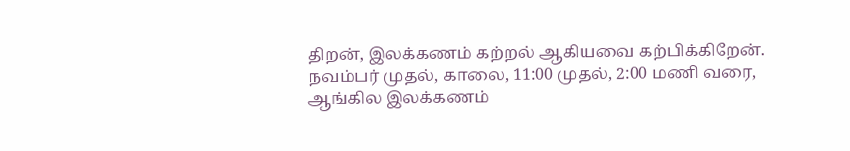திறன், இலக்கணம் கற்றல் ஆகியவை கற்பிக்கிறேன். நவம்பர் முதல், காலை, 11:00 முதல், 2:00 மணி வரை, ஆங்கில இலக்கணம்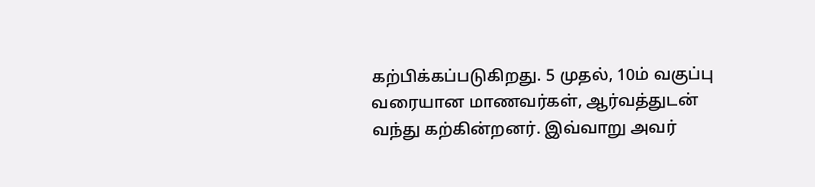கற்பிக்கப்படுகிறது. 5 முதல், 10ம் வகுப்பு வரையான மாணவர்கள், ஆர்வத்துடன் வந்து கற்கின்றனர். இவ்வாறு அவர்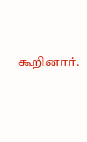கூறினார்.